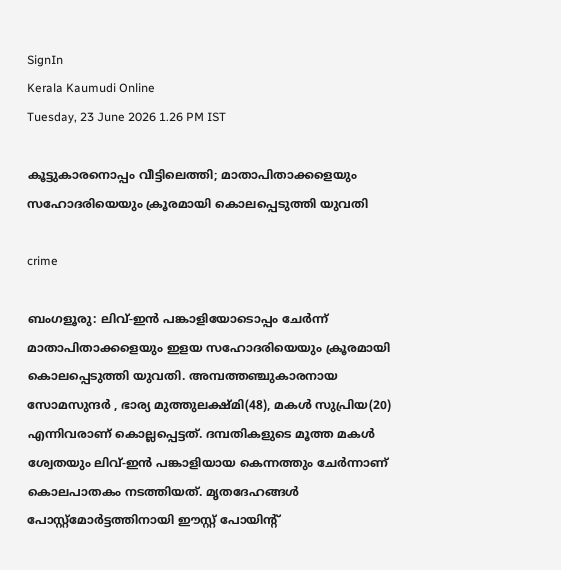SignIn
Kerala Kaumudi Online
Tuesday, 23 June 2026 1.26 PM IST

കൂട്ടുകാരനൊപ്പം വീട്ടിലെത്തി; മാതാപിതാക്കളെയും സഹോദരിയെയും ക്രൂരമായി കൊലപ്പെടുത്തി യുവതി

crime

ബംഗളൂരു: ലിവ്-ഇൻ പങ്കാളിയോടൊപ്പം ചേർന്ന് മാതാപിതാക്കളെയും ഇളയ സഹോദരിയെയും ക്രൂരമായി കൊലപ്പെടുത്തി യുവതി. അമ്പത്തഞ്ചുകാരനായ സോമസുന്ദർ , ഭാര്യ മുത്തുലക്ഷ്‌മി(48), മകൾ സുപ്രിയ(20) എന്നിവരാണ് കൊല്ലപ്പെട്ടത്. ദമ്പതികളുടെ മൂത്ത മകൾ ശ്വേതയും ലിവ്‌-ഇൻ പങ്കാളിയായ കെന്നത്തും ചേർന്നാണ് കൊലപാതകം നടത്തിയത്. മൃതദേഹങ്ങൾ പോസ്റ്റ്‌മോർട്ടത്തിനായി ഈസ്റ്റ് പോയിന്റ്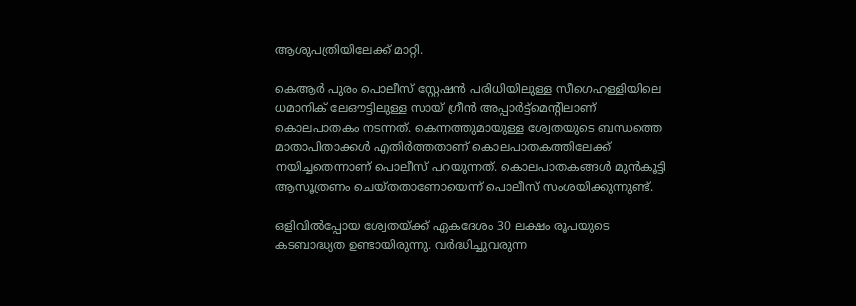ആശുപത്രിയിലേക്ക് മാറ്റി.

കെആർ പുരം പൊലീസ് സ്റ്റേഷൻ പരിധിയിലുള്ള സീഗെഹള്ളിയിലെ ധമാനിക് ലേഔട്ടിലുള്ള സായ് ഗ്രീൻ അപ്പാർട്ട്മെന്റിലാണ് കൊലപാതകം നടന്നത്. കെന്നത്തുമായുള്ള ശ്വേതയുടെ ബന്ധത്തെ മാതാപിതാക്കൾ എതിർത്തതാണ് കൊലപാതകത്തിലേക്ക് നയിച്ചതെന്നാണ് പൊലീസ് പറയുന്നത്. കൊലപാതകങ്ങൾ മുൻകൂട്ടി ആസൂത്രണം ചെയ്‌തതാണോയെന്ന് പൊലീസ് സംശയിക്കുന്നുണ്ട്.

ഒളിവിൽപ്പോയ ശ്വേതയ്‌ക്ക് ഏകദേശം 30 ലക്ഷം രൂപയുടെ കടബാദ്ധ്യത ഉണ്ടായിരുന്നു. വർദ്ധിച്ചുവരുന്ന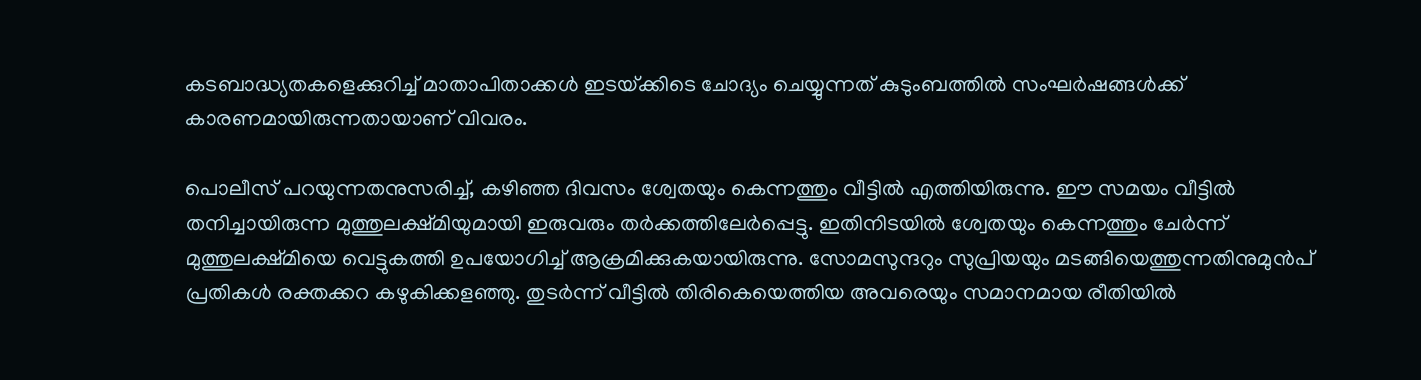കടബാദ്ധ്യതകളെക്കുറിച്ച് മാതാപിതാക്കൾ ഇടയ്‌ക്കിടെ ചോദ്യം ചെയ്യുന്നത് കുടുംബത്തിൽ സംഘർഷങ്ങൾക്ക് കാരണമായിരുന്നതായാണ് വിവരം.

പൊലീസ് പറയുന്നതനുസരിച്ച്, കഴിഞ്ഞ ദിവസം ശ്വേതയും കെന്നത്തും വീട്ടിൽ എത്തിയിരുന്നു. ഈ സമയം വീട്ടിൽ തനിച്ചായിരുന്ന മുത്തുലക്ഷ്‌മിയുമായി ഇരുവരും തർക്കത്തിലേർപ്പെട്ടു. ഇതിനിടയിൽ ശ്വേതയും കെന്നത്തും ചേർന്ന് മുത്തുലക്ഷ‌്മിയെ വെട്ടുകത്തി ഉപയോഗിച്ച് ആക്രമിക്കുകയായിരുന്നു. സോമസുന്ദറും സുപ്രിയയും മടങ്ങിയെത്തുന്നതിനുമുൻപ് പ്രതികൾ രക്തക്കറ കഴുകിക്കളഞ്ഞു. തുടർന്ന് വീട്ടിൽ തിരികെയെത്തിയ അവരെയും സമാനമായ രീതിയിൽ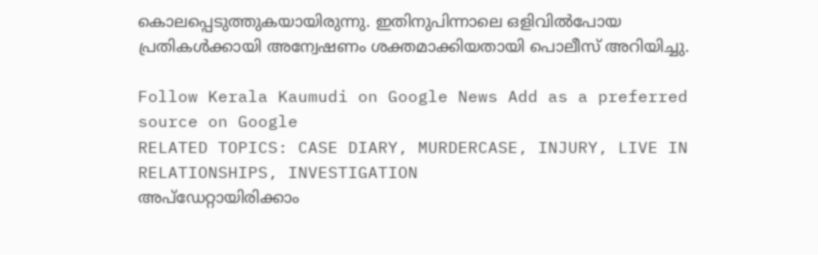കൊലപ്പെടുത്തുകയായിരുന്നു. ഇതിനുപിന്നാലെ ഒളിവിൽപോയ പ്രതികൾക്കായി അന്വേഷണം ശക്തമാക്കിയതായി പൊലീസ് അറിയിച്ചു.

Follow Kerala Kaumudi on Google News Add as a preferred source on Google
RELATED TOPICS: CASE DIARY, MURDERCASE, INJURY, LIVE IN RELATIONSHIPS, INVESTIGATION
അപ്ഡേറ്റായിരിക്കാം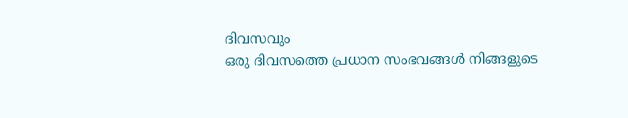ദിവസവും
ഒരു ദിവസത്തെ പ്രധാന സംഭവങ്ങൾ നിങ്ങളുടെ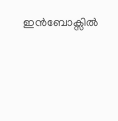ഇൻബോക്സിൽ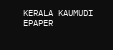KERALA KAUMUDI EPAPER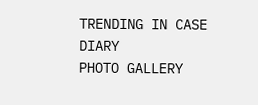TRENDING IN CASE DIARY
PHOTO GALLERY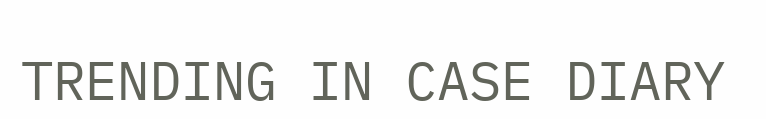TRENDING IN CASE DIARY